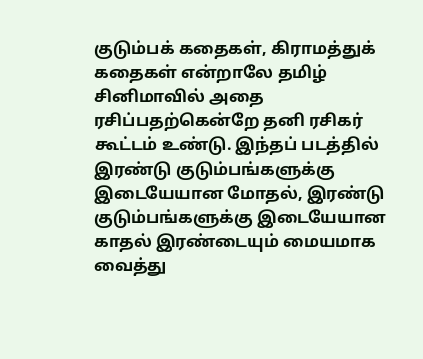குடும்பக் கதைகள், கிராமத்துக் கதைகள் என்றாலே தமிழ் சினிமாவில் அதை ரசிப்பதற்கென்றே தனி ரசிகர் கூட்டம் உண்டு. இந்தப் படத்தில் இரண்டு குடும்பங்களுக்கு இடையேயான மோதல், இரண்டு குடும்பங்களுக்கு இடையேயான காதல் இரண்டையும் மையமாக வைத்து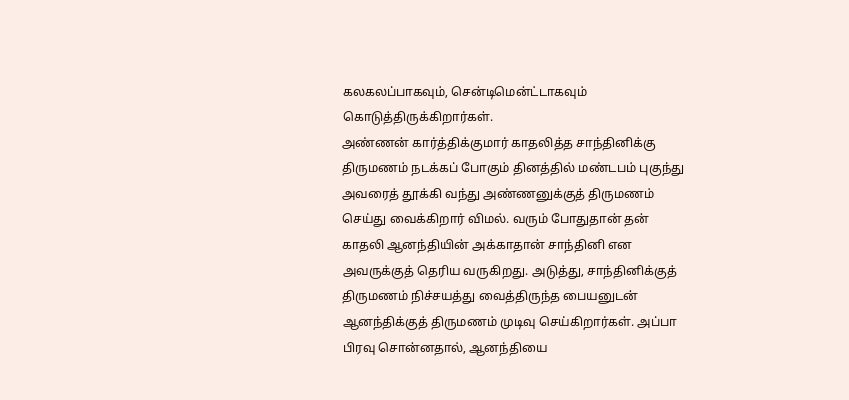கலகலப்பாகவும், சென்டிமென்ட்டாகவும் கொடுத்திருக்கிறார்கள்.
அண்ணன் கார்த்திக்குமார் காதலித்த சாந்தினிக்கு திருமணம் நடக்கப் போகும் தினத்தில் மண்டபம் புகுந்து அவரைத் தூக்கி வந்து அண்ணனுக்குத் திருமணம் செய்து வைக்கிறார் விமல். வரும் போதுதான் தன் காதலி ஆனந்தியின் அக்காதான் சாந்தினி என அவருக்குத் தெரிய வருகிறது. அடுத்து, சாந்தினிக்குத் திருமணம் நிச்சயத்து வைத்திருந்த பையனுடன் ஆனந்திக்குத் திருமணம் முடிவு செய்கிறார்கள். அப்பா பிரவு சொன்னதால், ஆனந்தியை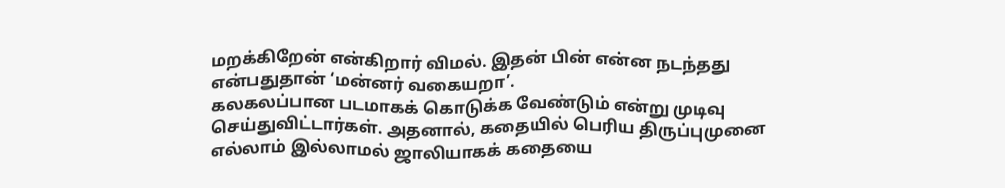மறக்கிறேன் என்கிறார் விமல். இதன் பின் என்ன நடந்தது என்பதுதான் ‘மன்னர் வகையறா’.
கலகலப்பான படமாகக் கொடுக்க வேண்டும் என்று முடிவு செய்துவிட்டார்கள். அதனால், கதையில் பெரிய திருப்புமுனை எல்லாம் இல்லாமல் ஜாலியாகக் கதையை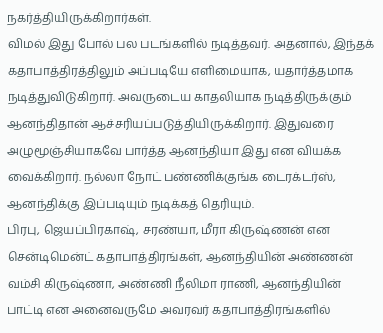நகர்த்தியிருக்கிறார்கள்.
விமல் இது போல் பல படங்களில் நடித்தவர். அதனால், இந்தக் கதாபாத்திரத்திலும் அப்படியே எளிமையாக, யதார்த்தமாக நடித்துவிடுகிறார். அவருடைய காதலியாக நடித்திருக்கும் ஆனந்திதான் ஆச்சரியப்படுத்தியிருக்கிறார். இதுவரை அழுமூஞ்சியாகவே பார்த்த ஆனந்தியா இது என வியக்க வைக்கிறார். நல்லா நோட் பண்ணிக்குங்க டைரக்டர்ஸ், ஆனந்திக்கு இப்படியும் நடிக்கத் தெரியும்.
பிரபு, ஜெயப்பிரகாஷ், சரண்யா, மீரா கிருஷ்ணன் என சென்டிமென்ட் கதாபாத்திரங்கள், ஆனந்தியின் அண்ணன் வம்சி கிருஷ்ணா, அண்ணி நீலிமா ராணி, ஆனந்தியின் பாட்டி என அனைவருமே அவரவர் கதாபாத்திரங்களில்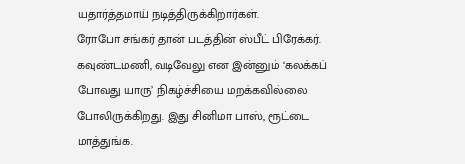யதார்த்தமாய் நடித்திருக்கிறார்கள்.
ரோபோ சங்கர் தான் படத்தின் ஸ்பீட் பிரேக்கர். கவுண்டமணி, வடிவேலு என இன்னும் ‘கலக்கப் போவது யாரு’ நிகழ்ச்சியை மறக்கவில்லை போலிருக்கிறது. இது சினிமா பாஸ், ரூட்டை மாத்துங்க.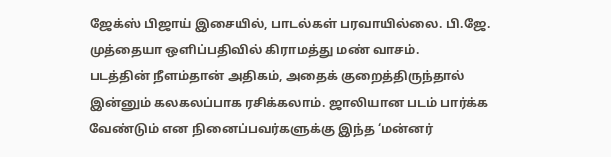ஜேக்ஸ் பிஜாய் இசையில், பாடல்கள் பரவாயில்லை. பி.ஜே. முத்தையா ஒளிப்பதிவில் கிராமத்து மண் வாசம்.
படத்தின் நீளம்தான் அதிகம், அதைக் குறைத்திருந்தால் இன்னும் கலகலப்பாக ரசிக்கலாம். ஜாலியான படம் பார்க்க வேண்டும் என நினைப்பவர்களுக்கு இந்த ‘மன்னர்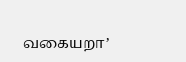வகையறா’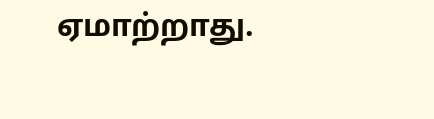ஏமாற்றாது.